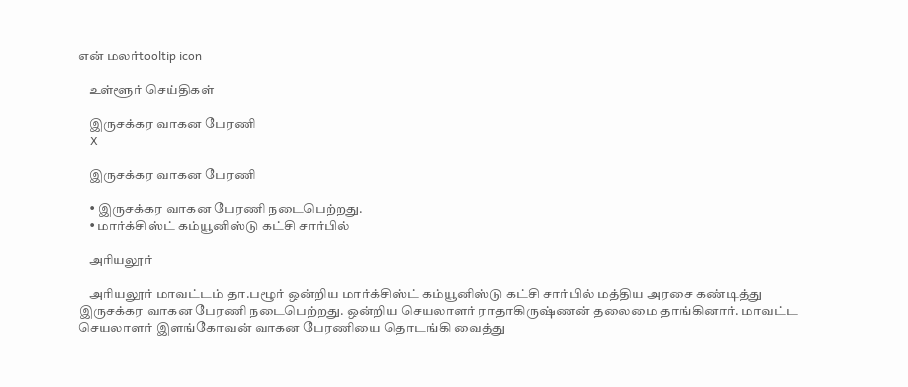என் மலர்tooltip icon

    உள்ளூர் செய்திகள்

    இருசக்கர வாகன பேரணி
    X

    இருசக்கர வாகன பேரணி

    • இருசக்கர வாகன பேரணி நடைபெற்றது.
    • மார்க்சிஸ்ட் கம்யூனிஸ்டு கட்சி சார்பில்

    அரியலூர்

    அரியலூர் மாவட்டம் தா.பழூர் ஒன்றிய மார்க்சிஸ்ட் கம்யூனிஸ்டு கட்சி சார்பில் மத்திய அரசை கண்டித்து இருசக்கர வாகன பேரணி நடைபெற்றது. ஒன்றிய செயலாளர் ராதாகிருஷ்ணன் தலைமை தாங்கினார். மாவட்ட செயலாளர் இளங்கோவன் வாகன பேரணியை தொடங்கி வைத்து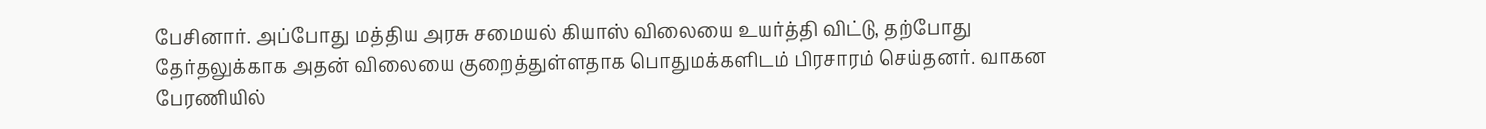பேசினார். அப்போது மத்திய அரசு சமையல் கியாஸ் விலையை உயர்த்தி விட்டு, தற்போது தேர்தலுக்காக அதன் விலையை குறைத்துள்ளதாக பொதுமக்களிடம் பிரசாரம் செய்தனர். வாகன பேரணியில்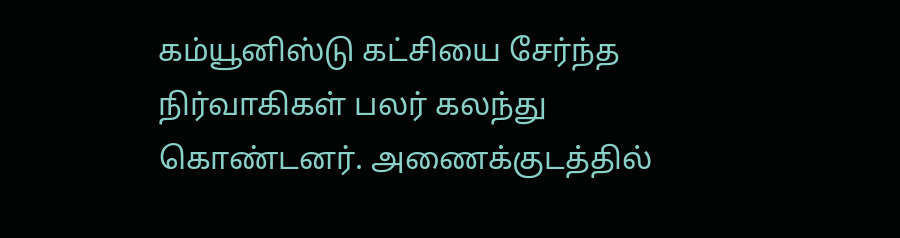கம்யூனிஸ்டு கட்சியை சேர்ந்த நிர்வாகிகள் பலர் கலந்து கொண்டனர். அணைக்குடத்தில்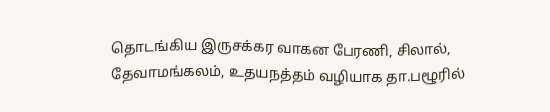தொடங்கிய இருசக்கர வாகன பேரணி, சிலால், தேவாமங்கலம், உதயநத்தம் வழியாக தா.பழூரில்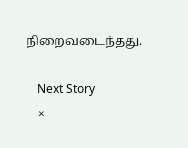நிறைவடைந்தது.

    Next Story
    ×